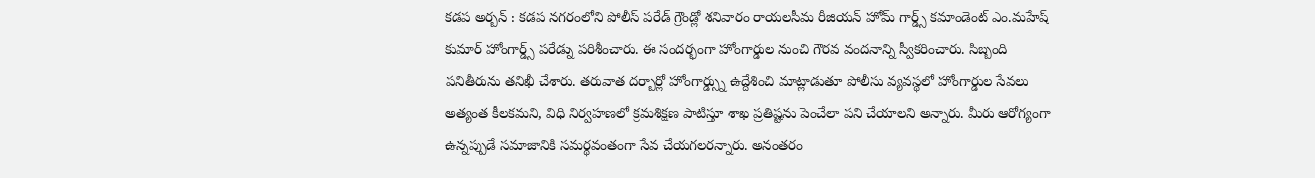కడప అర్బన్ : కడప నగరంలోని పోలీస్ పరేడ్ గ్రౌండ్లో శనివారం రాయలసీమ రీజియన్ హోమ్ గార్డ్స్ కమాండెంట్ ఎం.మహేష్ కుమార్ హోంగార్డ్స్ పరేడ్ను పరిశీంచారు. ఈ సందర్భంగా హోంగార్డుల నుంచి గౌరవ వందనాన్ని స్వీకరించారు. సిబ్బంది పనితీరును తనిఖీ చేశారు. తరువాత దర్బార్లో హోంగార్డ్స్ను ఉద్దేశించి మాట్లాడుతూ పోలీసు వ్యవస్థలో హోంగార్డుల సేవలు అత్యంత కీలకమని, విధి నిర్వహణలో క్రమశిక్షణ పాటిస్తూ శాఖ ప్రతిష్టను పెంచేలా పని చేయాలని అన్నారు. మీరు ఆరోగ్యంగా ఉన్నప్పుడే సమాజానికి సమర్థవంతంగా సేవ చేయగలరన్నారు. అనంతరం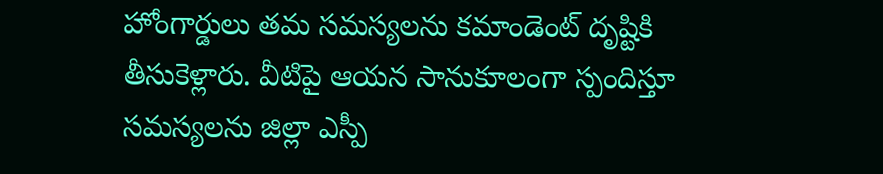హోంగార్డులు తమ సమస్యలను కమాండెంట్ దృష్టికి తీసుకెళ్లారు. వీటిపై ఆయన సానుకూలంగా స్పందిస్తూ సమస్యలను జిల్లా ఎస్పీ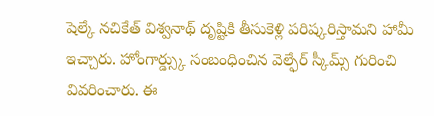షెల్కే నచికేత్ విశ్వనాథ్ దృష్టికి తీసుకెళ్లి పరిష్కరిస్తామని హామీ ఇచ్చారు. హోంగార్డ్స్కు సంబంధించిన వెల్ఫేర్ స్కీమ్స్ గురించి వివరించారు. ఈ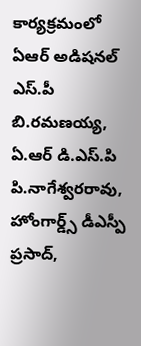కార్యక్రమంలో ఏఆర్ అడిషనల్ ఎస్.పీ బి.రమణయ్య, ఏ.ఆర్ డి.ఎస్.పి పి.నాగేశ్వరరావు, హోంగార్డ్స్ డీఎస్పీ ప్రసాద్,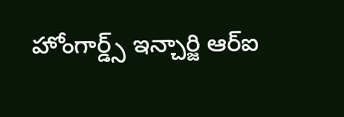హోంగార్డ్స్ ఇన్చార్జి ఆర్ఐ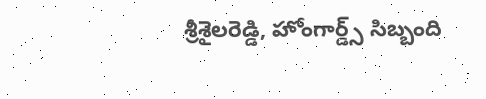శ్రీశైలరెడ్డి, హోంగార్డ్స్ సిబ్బంది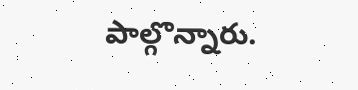పాల్గొన్నారు.